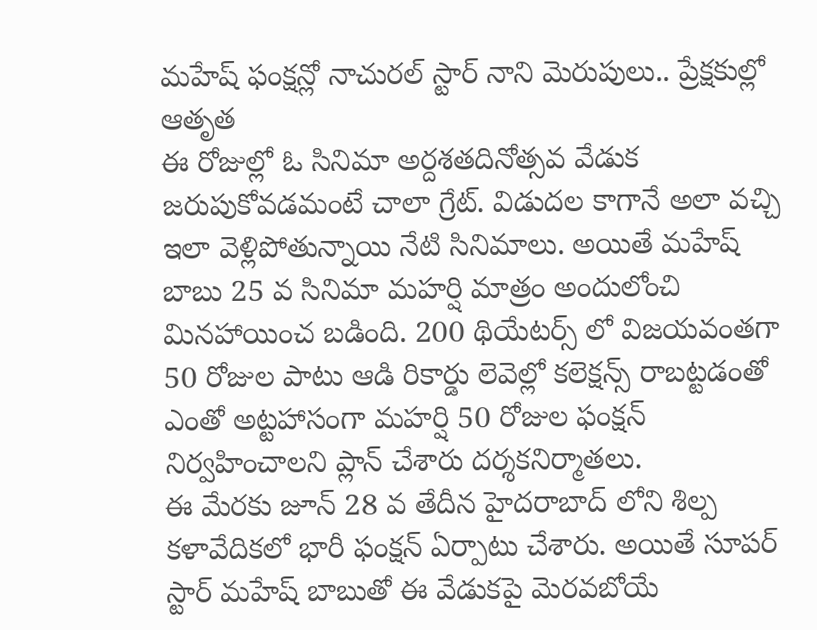మహేష్ ఫంక్షన్లో నాచురల్ స్టార్ నాని మెరుపులు.. ప్రేక్షకుల్లో ఆతృత
ఈ రోజుల్లో ఓ సినిమా అర్దశతదినోత్సవ వేడుక జరుపుకోవడమంటే చాలా గ్రేట్. విడుదల కాగానే అలా వచ్చి ఇలా వెళ్లిపోతున్నాయి నేటి సినిమాలు. అయితే మహేష్ బాబు 25 వ సినిమా మహర్షి మాత్రం అందులోంచి మినహాయించ బడింది. 200 థియేటర్స్ లో విజయవంతగా 50 రోజుల పాటు ఆడి రికార్డు లెవెల్లో కలెక్షన్స్ రాబట్టడంతో ఎంతో అట్టహాసంగా మహర్షి 50 రోజుల ఫంక్షన్ నిర్వహించాలని ప్లాన్ చేశారు దర్శకనిర్మాతలు.
ఈ మేరకు జూన్ 28 వ తేదీన హైదరాబాద్ లోని శిల్ప కళావేదికలో భారీ ఫంక్షన్ ఏర్పాటు చేశారు. అయితే సూపర్ స్టార్ మహేష్ బాబుతో ఈ వేడుకపై మెరవబోయే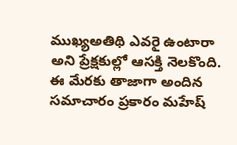ముఖ్యఅతిథి ఎవరై ఉంటారా అని ప్రేక్షకుల్లో ఆసక్తి నెలకొంది. ఈ మేరకు తాజాగా అందిన సమాచారం ప్రకారం మహేష్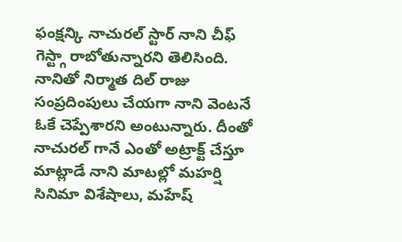ఫంక్షన్కి నాచురల్ స్టార్ నాని చీఫ్ గెస్ట్గా రాబోతున్నారని తెలిసింది. నానితో నిర్మాత దిల్ రాజు సంప్రదింపులు చేయగా నాని వెంటనే ఓకే చెప్పేశారని అంటున్నారు. దీంతో నాచురల్ గానే ఎంతో అట్రాక్ట్ చేస్తూ మాట్లాడే నాని మాటల్లో మహర్షి సినిమా విశేషాలు, మహేష్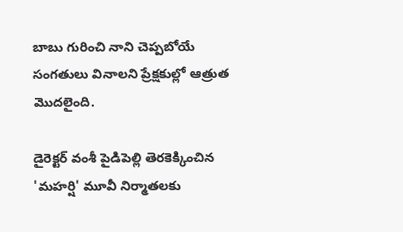బాబు గురించి నాని చెప్పబోయే సంగతులు వినాలని ప్రేక్షకుల్లో ఆత్రుత మొదలైంది.

డైరెక్టర్ వంశీ పైడిపెల్లి తెరకెక్కించిన 'మహర్షి' మూవీ నిర్మాతలకు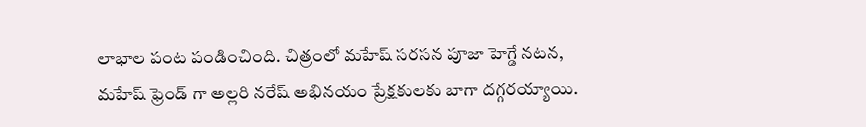లాభాల పంట పండించింది. చిత్రంలో మహేష్ సరసన పూజా హెగ్డే నటన, మహేష్ ఫ్రెండ్ గా అల్లరి నరేష్ అభినయం ప్రేక్షకులకు బాగా దగ్గరయ్యాయి.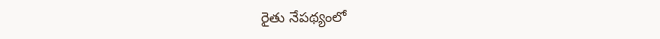రైతు నేపథ్యంలో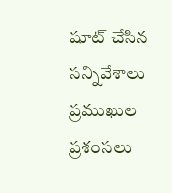షూట్ చేసిన సన్నివేశాలు ప్రముఖుల ప్రశంసలు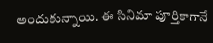అందుకున్నాయి. ఈ సినిమా పూర్తికాగానే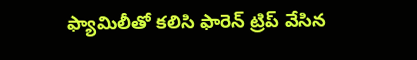ఫ్యామిలీతో కలిసి ఫారెన్ ట్రిప్ వేసిన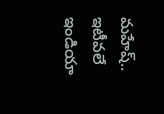మహేష్.. ఇటీవలే ఇండియా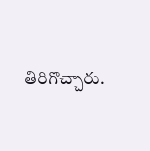తిరిగొచ్చారు.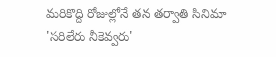మరికొద్ది రోజుల్లోనే తన తర్వాతి సినిమా 'సరిలేరు నీకెవ్వరు'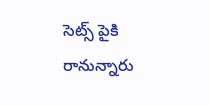సెట్స్ పైకి రానున్నారు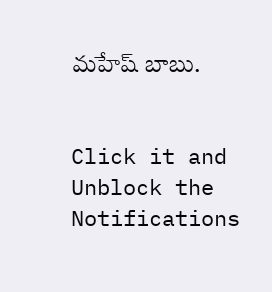మహేష్ బాబు.


Click it and Unblock the Notifications